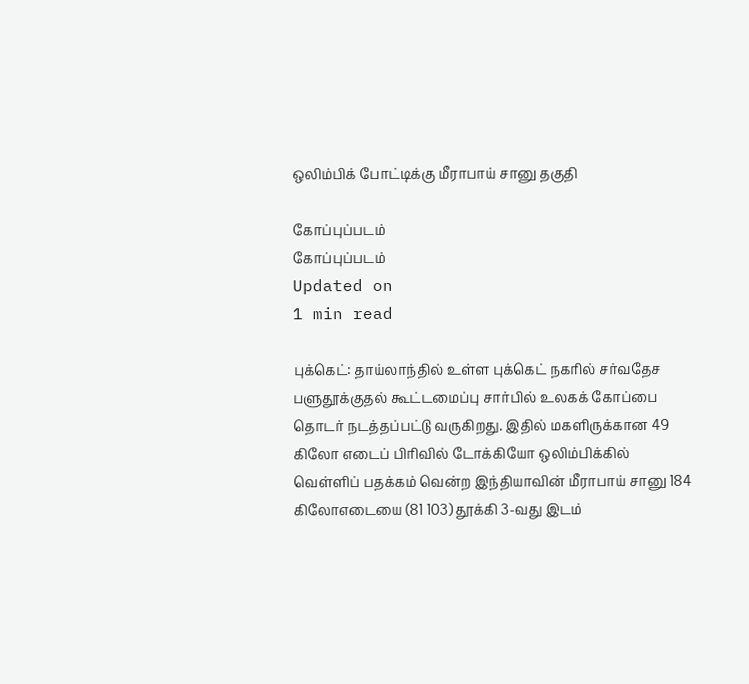ஒலிம்பிக் போட்டிக்கு மீராபாய் சானு தகுதி

கோப்புப்படம்
கோப்புப்படம்
Updated on
1 min read

புக்கெட்: தாய்லாந்தில் உள்ள புக்கெட் நகரில் சர்வதேச பளுதூக்குதல் கூட்டமைப்பு சார்பில் உலகக் கோப்பை தொடர் நடத்தப்பட்டு வருகிறது. இதில் மகளிருக்கான 49 கிலோ எடைப் பிரிவில் டோக்கியோ ஒலிம்பிக்கில் வெள்ளிப் பதக்கம் வென்ற இந்தியாவின் மீராபாய் சானு 184 கிலோஎடையை (81 103) தூக்கி 3-வது இடம்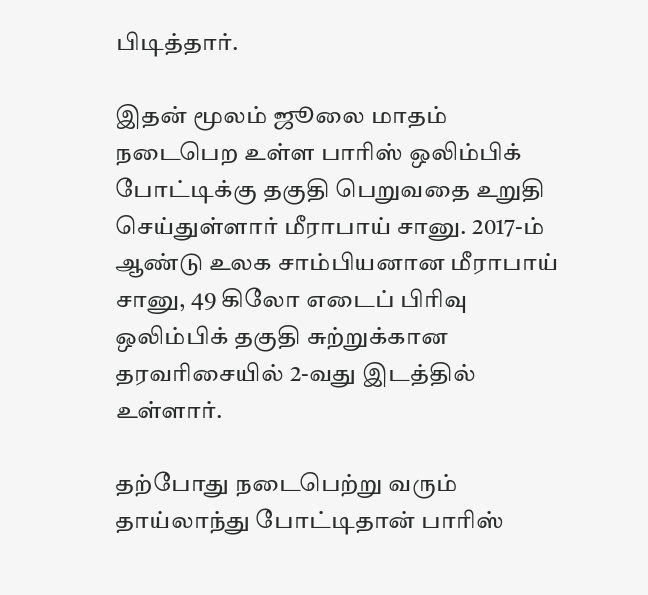பிடித்தார்.

இதன் மூலம் ஜூலை மாதம் நடைபெற உள்ள பாரிஸ் ஒலிம்பிக் போட்டிக்கு தகுதி பெறுவதை உறுதி செய்துள்ளார் மீராபாய் சானு. 2017-ம் ஆண்டு உலக சாம்பியனான மீராபாய் சானு, 49 கிலோ எடைப் பிரிவு ஒலிம்பிக் தகுதி சுற்றுக்கான தரவரிசையில் 2-வது இடத்தில் உள்ளார்.

தற்போது நடைபெற்று வரும் தாய்லாந்து போட்டிதான் பாரிஸ்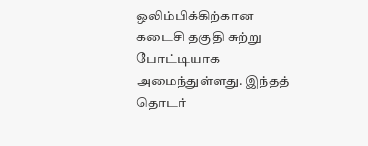ஒலிம்பிக்கிற்கான கடைசி தகுதி சுற்று போட்டியாக அமைந்துள்ளது. இந்தத் தொடர்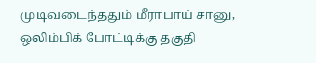முடிவடைந்ததும் மீராபாய் சானு, ஒலிம்பிக் போட்டிக்கு தகுதி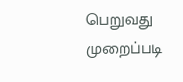பெறுவது முறைப்படி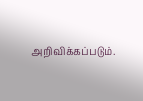அறிவிக்கப்படும்.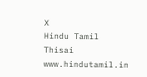X
Hindu Tamil Thisai
www.hindutamil.in